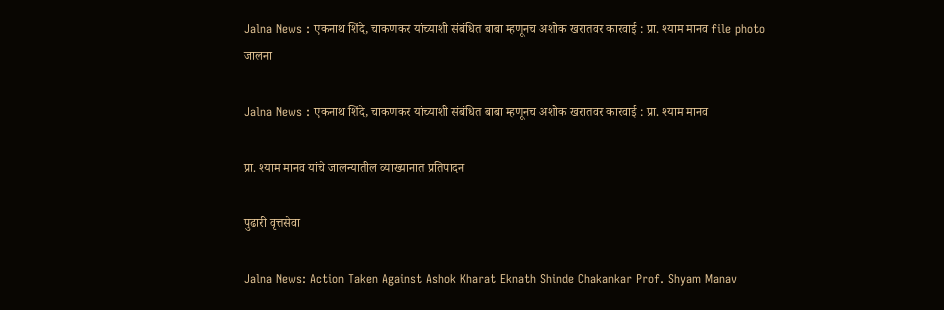Jalna News : एकनाथ शिंदे, चाकणकर यांच्याशी संबंधित बाबा म्हणूनच अशोक खरातवर कारवाई : प्रा. श्याम मानव file photo
जालना

Jalna News : एकनाथ शिंदे, चाकणकर यांच्याशी संबंधित बाबा म्हणूनच अशोक खरातवर कारवाई : प्रा. श्याम मानव

प्रा. श्याम मानव यांचे जालन्यातील व्याख्यानात प्रतिपादन

पुढारी वृत्तसेवा

Jalna News: Action Taken Against Ashok Kharat Eknath Shinde Chakankar Prof. Shyam Manav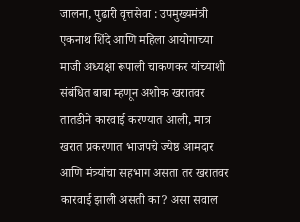जालना, पुढारी वृत्तसेवा : उपमुख्यमंत्री एकनाथ शिंदे आणि महिला आयोगाच्या माजी अध्यक्षा रूपाली चाकणकर यांच्याशी संबंधित बाबा म्हणून अशोक खरातवर तातडीने कारवाई करण्यात आली, मात्र खरात प्रकरणात भाजपचे ज्येष्ठ आमदार आणि मंत्र्यांचा सहभाग असता तर खरातवर कारवाई झाली असती का? असा सवाल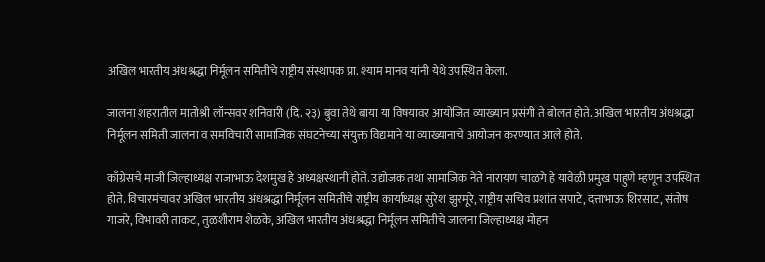अखिल भारतीय अंधश्रद्धा निर्मूलन समितीचे राष्ट्रीय संस्थापक प्रा. श्याम मानव यांनी येथे उपस्थित केला.

जालना शहरातील मातोश्री लॉन्सवर शनिवारी (दि. २३) बुवा तेथे बाया या विषयावर आयोजित व्याख्यान प्रसंगी ते बोलत होते. अखिल भारतीय अंधश्रद्धा निर्मूलन समिती जालना व समविचारी सामाजिक संघटनेच्या संयुक्त विद्यमाने या व्याख्यानाचे आयोजन करण्यात आले होते.

काँग्रेसचे माजी जिल्हाध्यक्ष राजाभाऊ देशमुख हे अध्यक्षस्थानी होते. उद्योजक तथा सामाजिक नेते नारायण चाळगे हे यावेळी प्रमुख पाहुणे म्हणून उपस्थित होते. विचारमंचावर अखिल भारतीय अंधश्रद्धा निर्मूलन समितीचे राष्ट्रीय कार्याध्यक्ष सुरेश झुरमूरे, राष्ट्रीय सचिव प्रशांत सपाटे, दत्ताभाऊ शिरसाट, संतोष गाजरे, विभावरी ताकट, तुळशीराम शेळके, अखिल भारतीय अंधश्रद्धा निर्मूलन समितीचे जालना जिल्हाध्यक्ष मोहन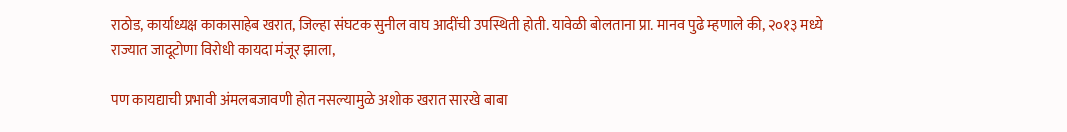राठोड, कार्याध्यक्ष काकासाहेब खरात, जिल्हा संघटक सुनील वाघ आदींची उपस्थिती होती. यावेळी बोलताना प्रा. मानव पुढे म्हणाले की, २०१३ मध्ये राज्यात जादूटोणा विरोधी कायदा मंजूर झाला,

पण कायद्याची प्रभावी अंमलबजावणी होत नसल्यामुळे अशोक खरात सारखे बाबा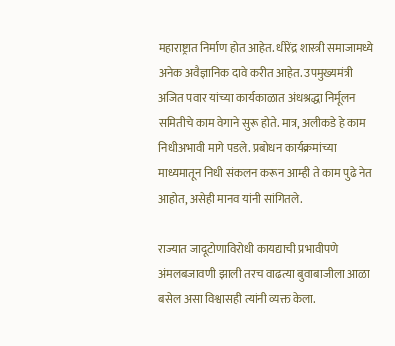महाराष्ट्रात निर्माण होत आहेत. धीरेंद्र शास्त्री समाजामध्ये अनेक अवैज्ञानिक दावे करीत आहेत. उपमुख्यमंत्री अजित पवार यांच्या कार्यकाळात अंधश्रद्धा निर्मूलन समितीचे काम वेगाने सुरू होते. मात्र, अलीकडे हे काम निधीअभावी मागे पडले. प्रबोधन कार्यक्रमांच्या माध्यमातून निधी संकलन करून आम्ही ते काम पुढे नेत आहोत, असेही मानव यांनी सांगितले.

राज्यात जादूटोणाविरोधी कायद्याची प्रभावीपणे अंमलबजावणी झाली तरच वाढत्या बुवाबाजीला आळा बसेल असा विश्वासही त्यांनी व्यक्त केला.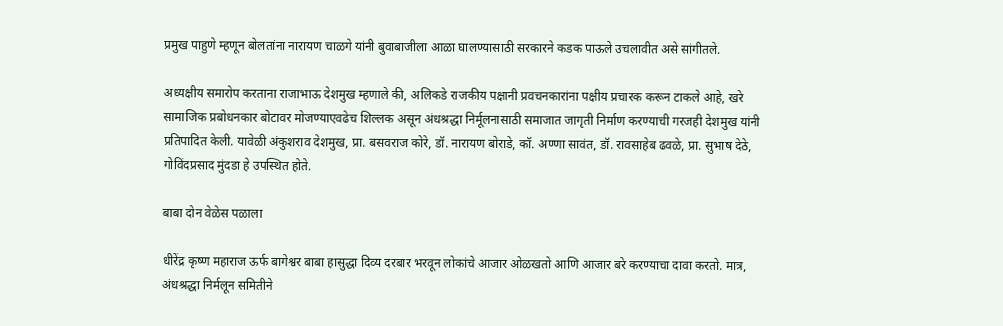प्रमुख पाहुणे म्हणून बोलतांना नारायण चाळगे यांनी बुवाबाजीला आळा घालण्यासाठी सरकारने कडक पाऊले उचलावीत असे सांगीतले.

अध्यक्षीय समारोप करताना राजाभाऊ देशमुख म्हणाले की, अलिकडे राजकीय पक्षानी प्रवचनकारांना पक्षीय प्रचारक करून टाकले आहे, खरे सामाजिक प्रबोधनकार बोटावर मोजण्याएवढेच शिल्लक असून अंधश्रद्धा निर्मूलनासाठी समाजात जागृती निर्माण करण्याची गरजही देशमुख यांनी प्रतिपादित केली. यावेळी अंकुशराव देशमुख, प्रा. बसवराज कोरे, डॉ. नारायण बोराडे, कॉ. अण्णा सावंत, डॉ. रावसाहेब ढवळे, प्रा. सुभाष देठे, गोविंदप्रसाद मुंदडा हे उपस्थित होते.

बाबा दोन वेळेस पळाला

धीरेंद्र कृष्ण महाराज ऊर्फ बागेश्वर बाबा हासुद्धा दिव्य दरबार भरवून लोकांचे आजार ओळखतो आणि आजार बरे करण्याचा दावा करतो. मात्र, अंधश्रद्धा निर्मलून समितीने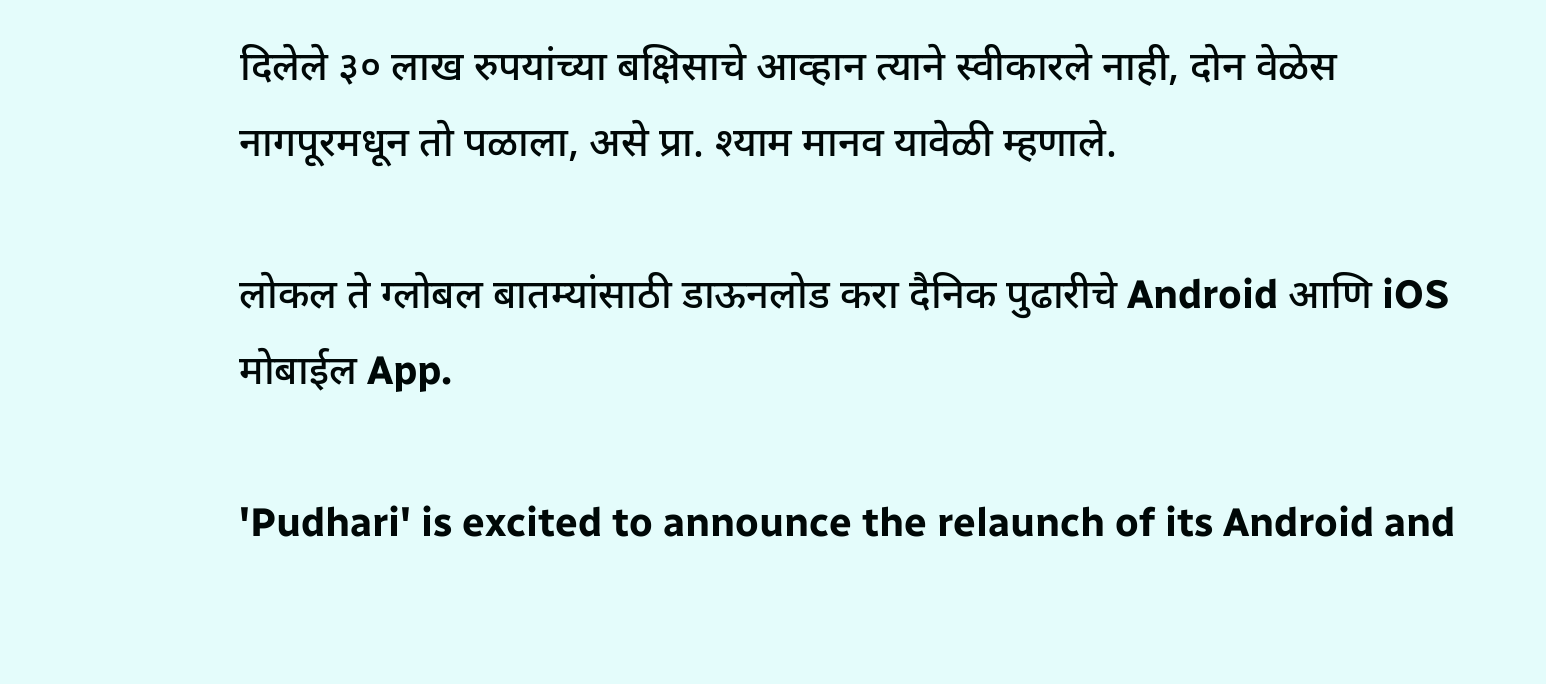दिलेले ३० लाख रुपयांच्या बक्षिसाचे आव्हान त्याने स्वीकारले नाही, दोन वेळेस नागपूरमधून तो पळाला, असे प्रा. श्याम मानव यावेळी म्हणाले.

लोकल ते ग्लोबल बातम्यांसाठी डाऊनलोड करा दैनिक पुढारीचे Android आणि iOS मोबाईल App.

'Pudhari' is excited to announce the relaunch of its Android and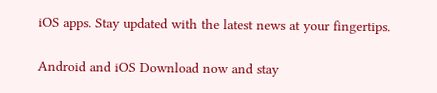iOS apps. Stay updated with the latest news at your fingertips.

Android and iOS Download now and stay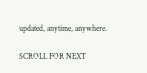updated, anytime, anywhere.

SCROLL FOR NEXT